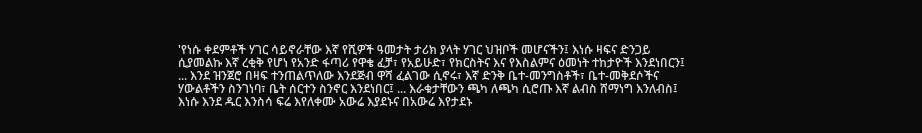'የነሱ ቀደምቶች ሃገር ሳይኖራቸው እኛ የሺዎች ዓመታት ታሪክ ያላት ሃገር ህዝቦች መሆናችን፤ እነሱ ዛፍና ድንጋይ ሲያመልኩ እኛ ረቂቅ የሆነ የአንድ ፋጣሪ የዋቄ ፈቻ፣ የአይሁድ፣ የክርስትና እና የእስልምና ዕመነት ተከታዮች እንደነበርን፤ ... እንደ ዝንጀሮ በዛፍ ተንጠልጥለው እንደጅብ ዋሻ ፈልገው ሲኖሩ፣ እኛ ድንቅ ቤተ-መንግስቶች፣ ቤተ-መቅደሶችና ሃውልቶችን ስንገነባ፣ ቤት ሰርተን ስንኖር እንደነበር፤ ... እራቁታቸውን ጫካ ለጫካ ሲሮጡ እኛ ልብስ ሸማነግ እንለብስ፤ እነሱ እንደ ዱር እንስሳ ፍሬ እየለቀሙ አውሬ እያደኑና በአውሬ እየታደኑ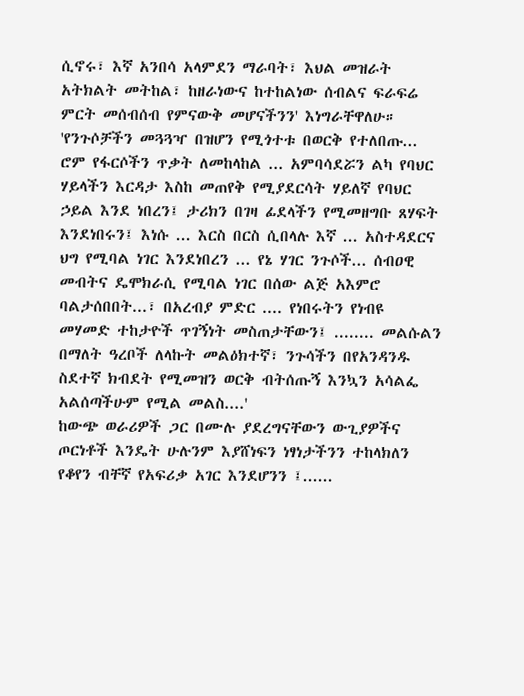ሲኖሩ፣ እኛ አንበሳ አላምደን ማራባት፣ እህል መዝራት አትክልት መትከል፣ ከዘራነውና ከተከልነው ሰብልና ፍራፍሬ ምርት መሰብሰብ የምናውቅ መሆናችንን' እነግራቸዋለሁ።
'የንጉሶቻችን መጓጓዣ በዝሆን የሚጎተቱ በወርቅ የተለበጡ... ሮም የፋርሶችን ጥቃት ለመከላከል ... አምባሳደሯን ልካ የባህር ሃይላችን እርዳታ እስከ መጠየቅ የሚያደርሳት ሃይለኛ የባህር ኃይል እንደ ነበረን፤ ታሪክን በገዛ ፊደላችን የሚመዘግቡ ጸሃፍት እንደነበሩን፤ እነሱ ... እርስ በርስ ሲበላሉ እኛ ... አስተዳደርና ህግ የሚባል ነገር እንደነበረን ... የኔ ሃገር ንጉሶች... ሰብዐዊ መብትና ዴሞክራሲ የሚባል ነገር በሰው ልጅ አእምሮ ባልታሰበበት...፣ በአረብያ ምድር .... የነበሩትን የነብዩ መሃመድ ተከታዮች ጥገኝነት መስጠታቸውን፤ ........ መልሱልን በማለት ዓረቦች ለላኩት መልዕክተኛ፣ ንጉሳችን በየአንዳንዱ ስደተኛ ክብደት የሚመዝን ወርቅ ብትሰጡኝ እንኳን አሳልፌ አልሰጣችሁም የሚል መልስ....'
ከውጭ ወራሪዎች ጋር በሙሉ ያደረግናቸውን ውጊያዎችና ጦርነቶች እንዴት ሁሉንም እያሸነፍን ነፃነታችንን ተከላክለን የቆየን ብቸኛ የአፍሪቃ አገር እንደሆንን ፤......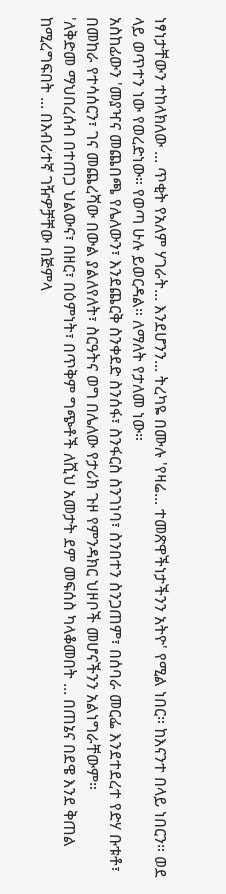ነፃነታቸውን ተከላክለው ... ጥቂት የአለም ሃገራት... እንደሆንን... ትረካዬ በሙሉ 'የዛሬ... ተመጽዋችነታችንን አትዮ' የሚል ነበር። ከእናንተ በላይ ነበርን። ወደ ላይ ወጥተን ነው የወረድነው። የወጣ ሁሉ ይወርዳል። ለማለት የታለመ ነው።
አስከፊውን 'መያዣና መጨበጫ የሌለውን፣ እንደጨርቅ ስንቀደድ ስንሰፋ፣ ስንፋርስ ስንገነባ፣ ስንበተን ስንጋጠም፣ በሰባራ መርፌ እንደተደረተ የድሃ ቡቱቶ፣ በመከራ የተሳሰርን፣ ገና መጨረሻው በውል ያልለየለት፣ ስርዓትና ወግ በሌለው የታሪክ ጉዞ የምንዳክር ህዞቦች መሆናችንን አልነግራቸውም።
'ለቅድመ ማህበረሰብ በተጠጋ ህልውና፣ በዘር፣ በዕምነት፣ በጥቅም ግጭቶች ለሺህ አመታት ደም መፍሰስ ካላቆመበት ... በጠኔና በደዌ እንደ ቅጠል ከሚረግፍበት ... በእብሪተኛ ገዥዎቻቸው በጅምላ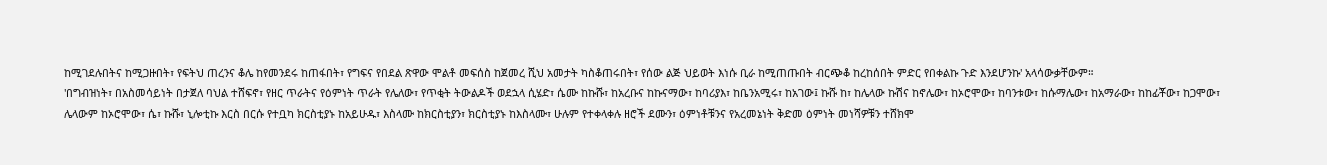ከሚገደሉበትና ከሚጋዙበት፣ የፍትህ ጠረንና ቆሌ ከየመንደሩ ከጠፋበት፣ የግፍና የበደል ጽዋው ሞልቶ መፍሰስ ከጀመረ ሺህ አመታት ካስቆጠሩበት፣ የሰው ልጅ ህይወት እነሱ ቢራ ከሚጠጡበት ብርጭቆ ከረከሰበት ምድር የበቀልኩ ጉድ እንደሆንኩ' አላሳውቃቸውም።
'በግብዝነት፣ በአስመሳይነት በታጀለ ባህል ተሸፍኖ፣ የዘር ጥራትና የዕምነት ጥራት የሌለው፣ የጥቂት ትውልዶች ወደኋላ ሲሄድ፣ ሴሙ ከኩሹ፣ ከአረቡና ከኩናማው፣ ከባሪያእ፣ ከቤንአሚሩ፣ ከአገው፤ ኩሹ ከ፣ ከሌላው ኩሽና ከኖሌው፣ ከኦሮሞው፣ ከባንቱው፣ ከሱማሌው፣ ከአማራው፣ ከከፊቾው፣ ከጋሞው፣ ሌላውም ከኦሮሞው፣ ሴ፣ ኩሹ፣ ኒሎቲኩ እርስ በርሱ የተቧካ ክርስቲያኑ ከአይሁዱ፣ እስላሙ ከክርስቲያን፣ ክርስቲያኑ ከእስላሙ፣ ሁሉም የተቀላቀሉ ዘሮች ደሙን፣ ዕምነቶቹንና የአረመኔነት ቅድመ ዕምነት መነሻዎቹን ተሸክሞ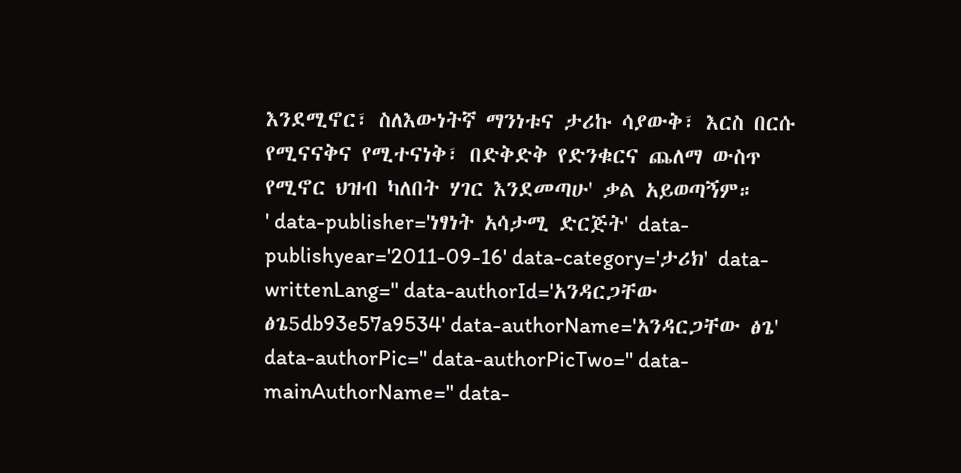እንደሚኖር፣ ስለእውነትኛ ማንነቱና ታሪኩ ሳያውቅ፣ እርስ በርሱ የሚናናቅና የሚተናነቅ፣ በድቅድቅ የድንቁርና ጨለማ ውስጥ የሚኖር ህዝብ ካለበት ሃገር እንደመጣሁ' ቃል አይወጣኝም።
' data-publisher='ነፃነት አሳታሚ ድርጅት' data-publishyear='2011-09-16' data-category='ታሪክ' data-writtenLang='' data-authorId='አንዳርጋቸው ፅጌ5db93e57a9534' data-authorName='አንዳርጋቸው ፅጌ' data-authorPic='' data-authorPicTwo='' data-mainAuthorName='' data-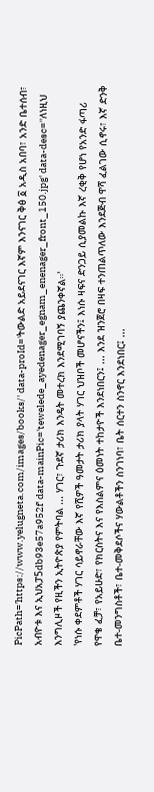PicPath='https://www.yelugneta.com/images/books/' data-proId='ትውልድ አይደናገር እኛም እንናገር ቅፅ ፩ አዲስ አበባ፣ አንድ ቤተሰብ፣ አብዮቱ እና ኢህአፓ5db93e57a952f' data-mainPic='tewelede_ayedenager_egnam_enenager_front_150.jpg' data-desc=''ለነዚህ እንግሊዞች የዚችን ኢትዮጵያ የምትባል ... ሃገር፣ ጉደኛ ታሪክ እንዴት መተረክ እንደሚገባኝ ያጨንቀኛል።'
'የነሱ ቀደምቶች ሃገር ሳይኖራቸው እኛ የሺዎች ዓመታት ታሪክ ያላት ሃገር ህዝቦች መሆናችን፤ እነሱ ዛፍና ድንጋይ ሲያመልኩ እኛ ረቂቅ የሆነ የአንድ ፋጣሪ የዋቄ ፈቻ፣ የአይሁድ፣ የክርስትና እና የእስልምና ዕመነት ተከታዮች እንደነበርን፤ ... እንደ ዝንጀሮ በዛፍ ተንጠልጥለው እንደጅብ ዋሻ ፈልገው ሲኖሩ፣ እኛ ድንቅ ቤተ-መንግስቶች፣ ቤተ-መቅደሶችና ሃውልቶችን ስንገነባ፣ ቤት ሰርተን ስንኖር እንደነበር፤ ...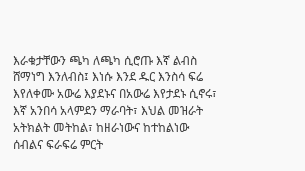እራቁታቸውን ጫካ ለጫካ ሲሮጡ እኛ ልብስ ሸማነግ እንለብስ፤ እነሱ እንደ ዱር እንስሳ ፍሬ እየለቀሙ አውሬ እያደኑና በአውሬ እየታደኑ ሲኖሩ፣ እኛ አንበሳ አላምደን ማራባት፣ እህል መዝራት አትክልት መትከል፣ ከዘራነውና ከተከልነው ሰብልና ፍራፍሬ ምርት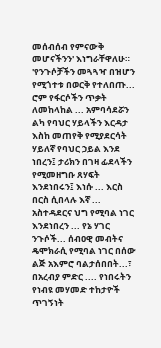መሰብሰብ የምናውቅ መሆናችንን' እነግራቸዋለሁ።
'የንጉሶቻችን መጓጓዣ በዝሆን የሚጎተቱ በወርቅ የተለበጡ... ሮም የፋርሶችን ጥቃት ለመከላከል ... አምባሳደሯን ልካ የባህር ሃይላችን እርዳታ እስከ መጠየቅ የሚያደርሳት ሃይለኛ የባህር ኃይል እንደ ነበረን፤ ታሪክን በገዛ ፊደላችን የሚመዘግቡ ጸሃፍት እንደነበሩን፤ እነሱ ... እርስ በርስ ሲበላሉ እኛ ... አስተዳደርና ህግ የሚባል ነገር እንደነበረን ... የኔ ሃገር ንጉሶች... ሰብዐዊ መብትና ዴሞክራሲ የሚባል ነገር በሰው ልጅ አእምሮ ባልታሰበበት...፣ በአረብያ ምድር .... የነበሩትን የነብዩ መሃመድ ተከታዮች ጥገኝነት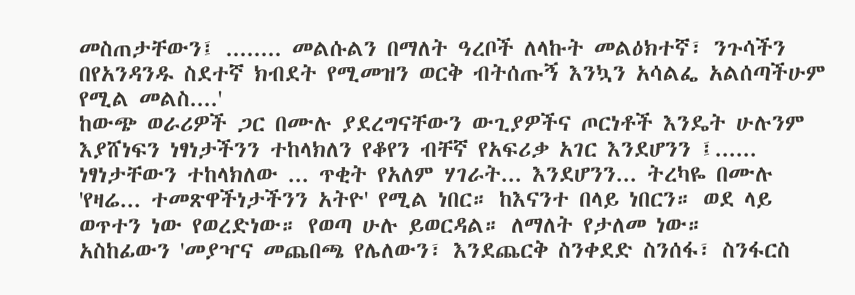መስጠታቸውን፤ ........ መልሱልን በማለት ዓረቦች ለላኩት መልዕክተኛ፣ ንጉሳችን በየአንዳንዱ ስደተኛ ክብደት የሚመዝን ወርቅ ብትሰጡኝ እንኳን አሳልፌ አልሰጣችሁም የሚል መልስ....'
ከውጭ ወራሪዎች ጋር በሙሉ ያደረግናቸውን ውጊያዎችና ጦርነቶች እንዴት ሁሉንም እያሸነፍን ነፃነታችንን ተከላክለን የቆየን ብቸኛ የአፍሪቃ አገር እንደሆንን ፤...... ነፃነታቸውን ተከላክለው ... ጥቂት የአለም ሃገራት... እንደሆንን... ትረካዬ በሙሉ 'የዛሬ... ተመጽዋችነታችንን አትዮ' የሚል ነበር። ከእናንተ በላይ ነበርን። ወደ ላይ ወጥተን ነው የወረድነው። የወጣ ሁሉ ይወርዳል። ለማለት የታለመ ነው።
አስከፊውን 'መያዣና መጨበጫ የሌለውን፣ እንደጨርቅ ስንቀደድ ስንሰፋ፣ ስንፋርስ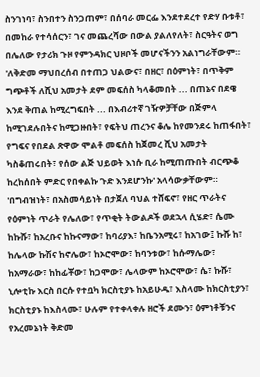ስንገነባ፣ ስንበተን ስንጋጠም፣ በሰባራ መርፌ እንደተደረተ የድሃ ቡቱቶ፣ በመከራ የተሳሰርን፣ ገና መጨረሻው በውል ያልለየለት፣ ስርዓትና ወግ በሌለው የታሪክ ጉዞ የምንዳክር ህዞቦች መሆናችንን አልነግራቸውም።
'ለቅድመ ማህበረሰብ በተጠጋ ህልውና፣ በዘር፣ በዕምነት፣ በጥቅም ግጭቶች ለሺህ አመታት ደም መፍሰስ ካላቆመበት ... በጠኔና በደዌ እንደ ቅጠል ከሚረግፍበት ... በእብሪተኛ ገዥዎቻቸው በጅምላ ከሚገደሉበትና ከሚጋዙበት፣ የፍትህ ጠረንና ቆሌ ከየመንደሩ ከጠፋበት፣ የግፍና የበደል ጽዋው ሞልቶ መፍሰስ ከጀመረ ሺህ አመታት ካስቆጠሩበት፣ የሰው ልጅ ህይወት እነሱ ቢራ ከሚጠጡበት ብርጭቆ ከረከሰበት ምድር የበቀልኩ ጉድ እንደሆንኩ' አላሳውቃቸውም።
'በግብዝነት፣ በአስመሳይነት በታጀለ ባህል ተሸፍኖ፣ የዘር ጥራትና የዕምነት ጥራት የሌለው፣ የጥቂት ትውልዶች ወደኋላ ሲሄድ፣ ሴሙ ከኩሹ፣ ከአረቡና ከኩናማው፣ ከባሪያእ፣ ከቤንአሚሩ፣ ከአገው፤ ኩሹ ከ፣ ከሌላው ኩሽና ከኖሌው፣ ከኦሮሞው፣ ከባንቱው፣ ከሱማሌው፣ ከአማራው፣ ከከፊቾው፣ ከጋሞው፣ ሌላውም ከኦሮሞው፣ ሴ፣ ኩሹ፣ ኒሎቲኩ እርስ በርሱ የተቧካ ክርስቲያኑ ከአይሁዱ፣ እስላሙ ከክርስቲያን፣ ክርስቲያኑ ከእስላሙ፣ ሁሉም የተቀላቀሉ ዘሮች ደሙን፣ ዕምነቶቹንና የአረመኔነት ቅድመ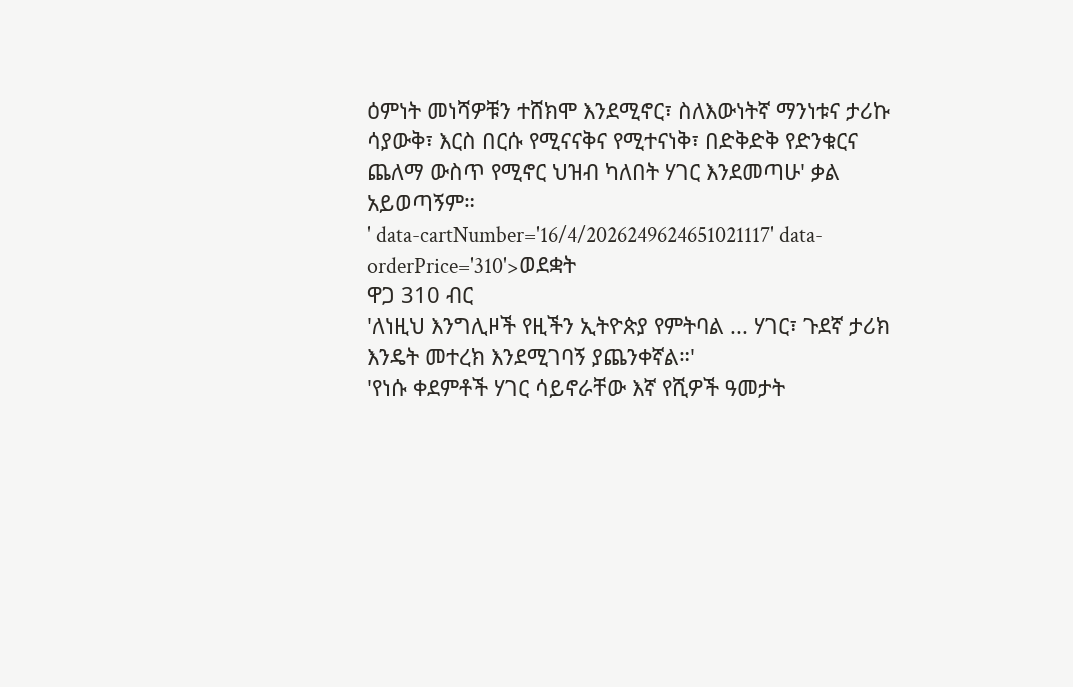ዕምነት መነሻዎቹን ተሸክሞ እንደሚኖር፣ ስለእውነትኛ ማንነቱና ታሪኩ ሳያውቅ፣ እርስ በርሱ የሚናናቅና የሚተናነቅ፣ በድቅድቅ የድንቁርና ጨለማ ውስጥ የሚኖር ህዝብ ካለበት ሃገር እንደመጣሁ' ቃል አይወጣኝም።
' data-cartNumber='16/4/2026249624651021117' data-orderPrice='310'>ወደቋት
ዋጋ 310 ብር
'ለነዚህ እንግሊዞች የዚችን ኢትዮጵያ የምትባል ... ሃገር፣ ጉደኛ ታሪክ እንዴት መተረክ እንደሚገባኝ ያጨንቀኛል።'
'የነሱ ቀደምቶች ሃገር ሳይኖራቸው እኛ የሺዎች ዓመታት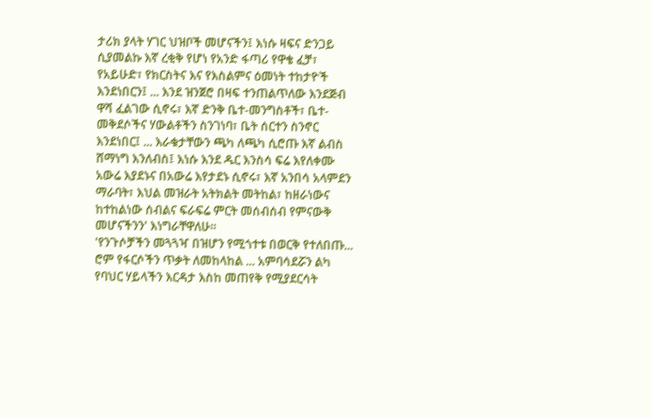ታሪክ ያላት ሃገር ህዝቦች መሆናችን፤ እነሱ ዛፍና ድንጋይ ሲያመልኩ እኛ ረቂቅ የሆነ የአንድ ፋጣሪ የዋቄ ፈቻ፣ የአይሁድ፣ የክርስትና እና የእስልምና ዕመነት ተከታዮች እንደነበርን፤ ... እንደ ዝንጀሮ በዛፍ ተንጠልጥለው እንደጅብ ዋሻ ፈልገው ሲኖሩ፣ እኛ ድንቅ ቤተ-መንግስቶች፣ ቤተ-መቅደሶችና ሃውልቶችን ስንገነባ፣ ቤት ሰርተን ስንኖር እንደነበር፤ ... እራቁታቸውን ጫካ ለጫካ ሲሮጡ እኛ ልብስ ሸማነግ እንለብስ፤ እነሱ እንደ ዱር እንስሳ ፍሬ እየለቀሙ አውሬ እያደኑና በአውሬ እየታደኑ ሲኖሩ፣ እኛ አንበሳ አላምደን ማራባት፣ እህል መዝራት አትክልት መትከል፣ ከዘራነውና ከተከልነው ሰብልና ፍራፍሬ ምርት መሰብሰብ የምናውቅ መሆናችንን' እነግራቸዋለሁ።
'የንጉሶቻችን መጓጓዣ በዝሆን የሚጎተቱ በወርቅ የተለበጡ... ሮም የፋርሶችን ጥቃት ለመከላከል ... አምባሳደሯን ልካ የባህር ሃይላችን እርዳታ እስከ መጠየቅ የሚያደርሳት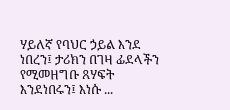ሃይለኛ የባህር ኃይል እንደ ነበረን፤ ታሪክን በገዛ ፊደላችን የሚመዘግቡ ጸሃፍት እንደነበሩን፤ እነሱ ...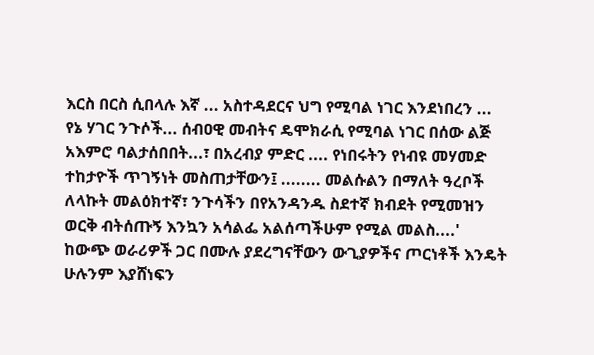እርስ በርስ ሲበላሉ እኛ ... አስተዳደርና ህግ የሚባል ነገር እንደነበረን ... የኔ ሃገር ንጉሶች... ሰብዐዊ መብትና ዴሞክራሲ የሚባል ነገር በሰው ልጅ አእምሮ ባልታሰበበት...፣ በአረብያ ምድር .... የነበሩትን የነብዩ መሃመድ ተከታዮች ጥገኝነት መስጠታቸውን፤ ........ መልሱልን በማለት ዓረቦች ለላኩት መልዕክተኛ፣ ንጉሳችን በየአንዳንዱ ስደተኛ ክብደት የሚመዝን ወርቅ ብትሰጡኝ እንኳን አሳልፌ አልሰጣችሁም የሚል መልስ....'
ከውጭ ወራሪዎች ጋር በሙሉ ያደረግናቸውን ውጊያዎችና ጦርነቶች እንዴት ሁሉንም እያሸነፍን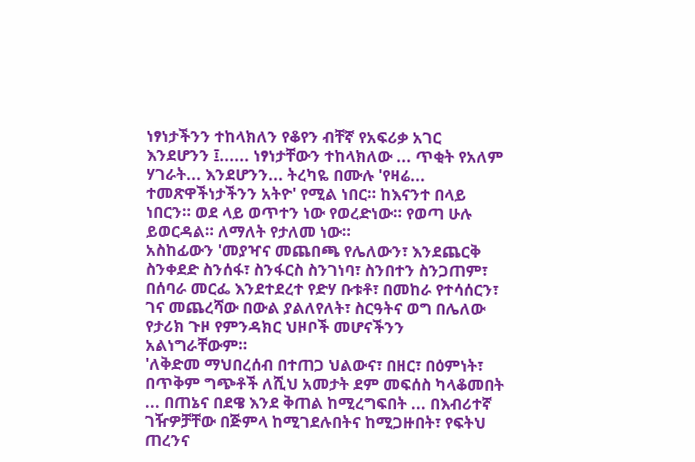ነፃነታችንን ተከላክለን የቆየን ብቸኛ የአፍሪቃ አገር እንደሆንን ፤...... ነፃነታቸውን ተከላክለው ... ጥቂት የአለም ሃገራት... እንደሆንን... ትረካዬ በሙሉ 'የዛሬ... ተመጽዋችነታችንን አትዮ' የሚል ነበር። ከእናንተ በላይ ነበርን። ወደ ላይ ወጥተን ነው የወረድነው። የወጣ ሁሉ ይወርዳል። ለማለት የታለመ ነው።
አስከፊውን 'መያዣና መጨበጫ የሌለውን፣ እንደጨርቅ ስንቀደድ ስንሰፋ፣ ስንፋርስ ስንገነባ፣ ስንበተን ስንጋጠም፣ በሰባራ መርፌ እንደተደረተ የድሃ ቡቱቶ፣ በመከራ የተሳሰርን፣ ገና መጨረሻው በውል ያልለየለት፣ ስርዓትና ወግ በሌለው የታሪክ ጉዞ የምንዳክር ህዞቦች መሆናችንን አልነግራቸውም።
'ለቅድመ ማህበረሰብ በተጠጋ ህልውና፣ በዘር፣ በዕምነት፣ በጥቅም ግጭቶች ለሺህ አመታት ደም መፍሰስ ካላቆመበት ... በጠኔና በደዌ እንደ ቅጠል ከሚረግፍበት ... በእብሪተኛ ገዥዎቻቸው በጅምላ ከሚገደሉበትና ከሚጋዙበት፣ የፍትህ ጠረንና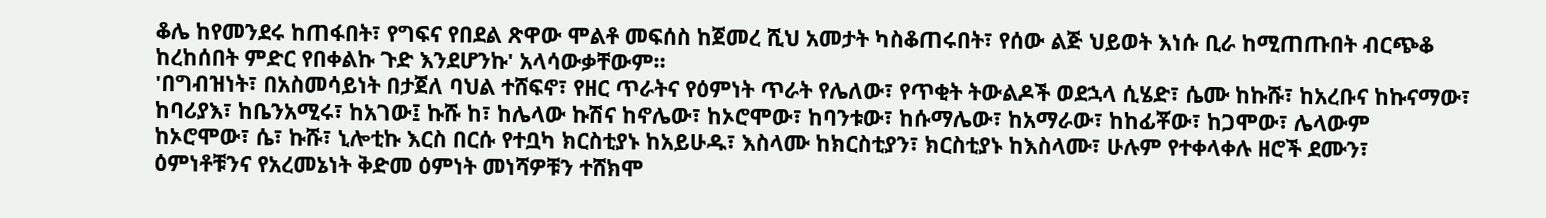ቆሌ ከየመንደሩ ከጠፋበት፣ የግፍና የበደል ጽዋው ሞልቶ መፍሰስ ከጀመረ ሺህ አመታት ካስቆጠሩበት፣ የሰው ልጅ ህይወት እነሱ ቢራ ከሚጠጡበት ብርጭቆ ከረከሰበት ምድር የበቀልኩ ጉድ እንደሆንኩ' አላሳውቃቸውም።
'በግብዝነት፣ በአስመሳይነት በታጀለ ባህል ተሸፍኖ፣ የዘር ጥራትና የዕምነት ጥራት የሌለው፣ የጥቂት ትውልዶች ወደኋላ ሲሄድ፣ ሴሙ ከኩሹ፣ ከአረቡና ከኩናማው፣ ከባሪያእ፣ ከቤንአሚሩ፣ ከአገው፤ ኩሹ ከ፣ ከሌላው ኩሽና ከኖሌው፣ ከኦሮሞው፣ ከባንቱው፣ ከሱማሌው፣ ከአማራው፣ ከከፊቾው፣ ከጋሞው፣ ሌላውም ከኦሮሞው፣ ሴ፣ ኩሹ፣ ኒሎቲኩ እርስ በርሱ የተቧካ ክርስቲያኑ ከአይሁዱ፣ እስላሙ ከክርስቲያን፣ ክርስቲያኑ ከእስላሙ፣ ሁሉም የተቀላቀሉ ዘሮች ደሙን፣ ዕምነቶቹንና የአረመኔነት ቅድመ ዕምነት መነሻዎቹን ተሸክሞ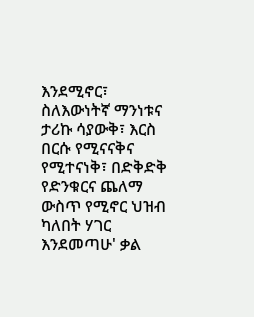እንደሚኖር፣ ስለእውነትኛ ማንነቱና ታሪኩ ሳያውቅ፣ እርስ በርሱ የሚናናቅና የሚተናነቅ፣ በድቅድቅ የድንቁርና ጨለማ ውስጥ የሚኖር ህዝብ ካለበት ሃገር እንደመጣሁ' ቃል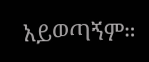አይወጣኝም።